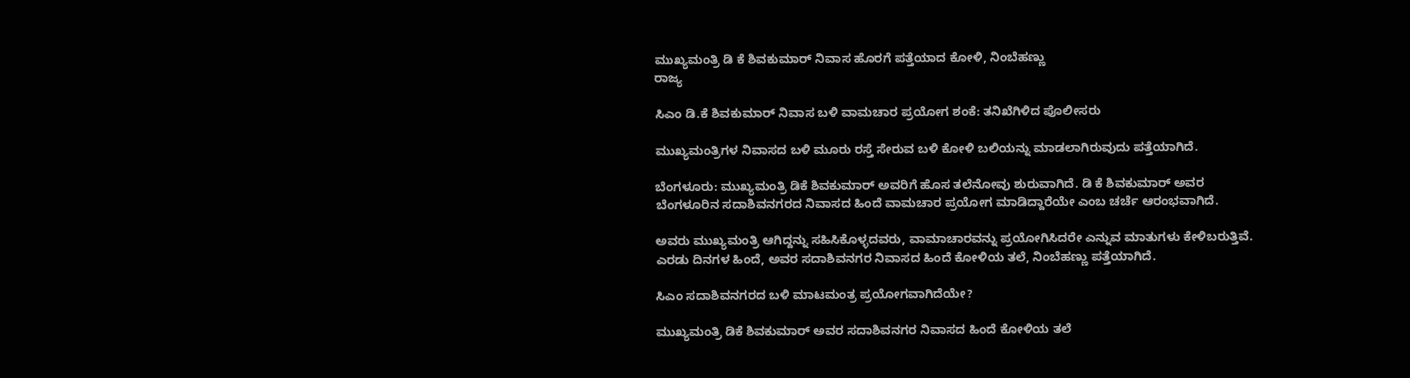ಮುಖ್ಯಮಂತ್ರಿ ಡಿ ಕೆ ಶಿವಕುಮಾರ್ ನಿವಾಸ ಹೊರಗೆ ಪತ್ತೆಯಾದ ಕೋಳಿ, ನಿಂಬೆಹಣ್ಣು
ರಾಜ್ಯ

ಸಿಎಂ ಡಿ.ಕೆ ಶಿವಕುಮಾರ್ ನಿವಾಸ ಬಳಿ ವಾಮಚಾರ ಪ್ರಯೋಗ ಶಂಕೆ: ತನಿಖೆಗಿಳಿದ ಪೊಲೀಸರು

ಮುಖ್ಯಮಂತ್ರಿಗಳ ನಿವಾಸದ ಬಳಿ ಮೂರು ರಸ್ತೆ ಸೇರುವ ಬಳಿ ಕೋಳಿ ಬಲಿಯನ್ನು ಮಾಡಲಾಗಿರುವುದು ಪತ್ತೆಯಾಗಿದೆ.

ಬೆಂಗಳೂರು: ಮುಖ್ಯಮಂತ್ರಿ ಡಿಕೆ ಶಿವಕುಮಾರ್ ಅವರಿಗೆ ಹೊಸ ತಲೆನೋವು ಶುರುವಾಗಿದೆ. ಡಿ ಕೆ ಶಿವಕುಮಾರ್ ಅವರ ಬೆಂಗಳೂರಿನ ಸದಾಶಿವನಗರದ ನಿವಾಸದ ಹಿಂದೆ ವಾಮಚಾರ ಪ್ರಯೋಗ ಮಾಡಿದ್ದಾರೆಯೇ ಎಂಬ ಚರ್ಚೆ ಆರಂಭವಾಗಿದೆ.

ಅವರು ಮುಖ್ಯಮಂತ್ರಿ ಆಗಿದ್ದನ್ನು ಸಹಿಸಿಕೊಳ್ಳದವರು, ವಾಮಾಚಾರವನ್ನು ಪ್ರಯೋಗಿಸಿದರೇ ಎನ್ನುವ ಮಾತುಗಳು ಕೇಳಿಬರುತ್ತಿವೆ. ಎರಡು ದಿನಗಳ ಹಿಂದೆ, ಅವರ ಸದಾಶಿವನಗರ ನಿವಾಸದ ಹಿಂದೆ ಕೋಳಿಯ ತಲೆ, ನಿಂಬೆಹಣ್ಣು ಪತ್ತೆಯಾಗಿದೆ.

ಸಿಎಂ ಸದಾಶಿವನಗರದ ಬಳಿ ಮಾಟಮಂತ್ರ ಪ್ರಯೋಗವಾಗಿದೆಯೇ?

ಮುಖ್ಯಮಂತ್ರಿ ಡಿಕೆ ಶಿವಕುಮಾರ್ ಅವರ ಸದಾಶಿವನಗರ ನಿವಾಸದ ಹಿಂದೆ ಕೋಳಿಯ ತಲೆ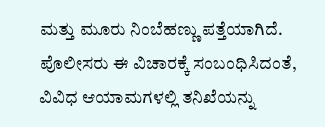ಮತ್ತು ಮೂರು ನಿಂಬೆಹಣ್ಣು ಪತ್ತೆಯಾಗಿದೆ. ಪೊಲೀಸರು ಈ ವಿಚಾರಕ್ಕೆ ಸಂಬಂಧಿಸಿದಂತೆ, ವಿವಿಧ ಆಯಾಮಗಳಲ್ಲಿ ತನಿಖೆಯನ್ನು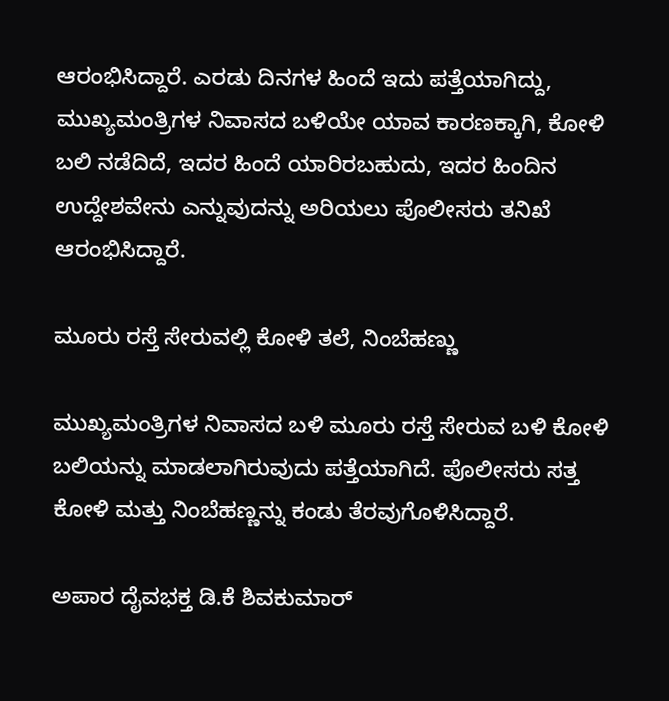ಆರಂಭಿಸಿದ್ದಾರೆ. ಎರಡು ದಿನಗಳ ಹಿಂದೆ ಇದು ಪತ್ತೆಯಾಗಿದ್ದು, ಮುಖ್ಯಮಂತ್ರಿಗಳ ನಿವಾಸದ ಬಳಿಯೇ ಯಾವ ಕಾರಣಕ್ಕಾಗಿ, ಕೋಳಿ ಬಲಿ ನಡೆದಿದೆ, ಇದರ ಹಿಂದೆ ಯಾರಿರಬಹುದು, ಇದರ ಹಿಂದಿನ ಉದ್ದೇಶವೇನು ಎನ್ನುವುದನ್ನು ಅರಿಯಲು ಪೊಲೀಸರು ತನಿಖೆ ಆರಂಭಿಸಿದ್ದಾರೆ.

ಮೂರು ರಸ್ತೆ ಸೇರುವಲ್ಲಿ ಕೋಳಿ ತಲೆ, ನಿಂಬೆಹಣ್ಣು

ಮುಖ್ಯಮಂತ್ರಿಗಳ ನಿವಾಸದ ಬಳಿ ಮೂರು ರಸ್ತೆ ಸೇರುವ ಬಳಿ ಕೋಳಿ ಬಲಿಯನ್ನು ಮಾಡಲಾಗಿರುವುದು ಪತ್ತೆಯಾಗಿದೆ. ಪೊಲೀಸರು ಸತ್ತ ಕೋಳಿ ಮತ್ತು ನಿಂಬೆಹಣ್ಣನ್ನು ಕಂಡು ತೆರವುಗೊಳಿಸಿದ್ದಾರೆ.

ಅಪಾರ ದೈವಭಕ್ತ ಡಿ.ಕೆ ಶಿವಕುಮಾರ್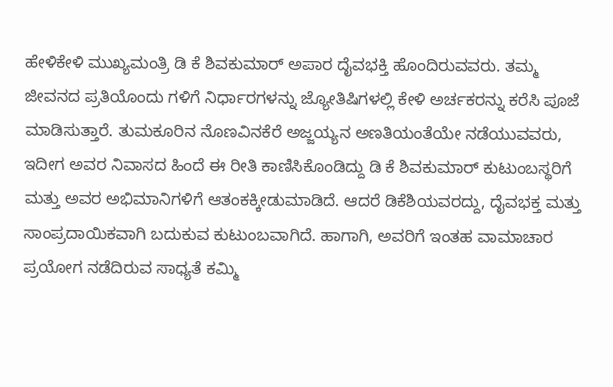ಹೇಳಿಕೇಳಿ ಮುಖ್ಯಮಂತ್ರಿ ಡಿ ಕೆ ಶಿವಕುಮಾರ್ ಅಪಾರ ದೈವಭಕ್ತಿ ಹೊಂದಿರುವವರು. ತಮ್ಮ ಜೀವನದ ಪ್ರತಿಯೊಂದು ಗಳಿಗೆ ನಿರ್ಧಾರಗಳನ್ನು ಜ್ಯೋತಿಷಿಗಳಲ್ಲಿ ಕೇಳಿ ಅರ್ಚಕರನ್ನು ಕರೆಸಿ ಪೂಜೆ ಮಾಡಿಸುತ್ತಾರೆ. ತುಮಕೂರಿನ ನೊಣವಿನಕೆರೆ ಅಜ್ಜಯ್ಯನ ಅಣತಿಯಂತೆಯೇ ನಡೆಯುವವರು, ಇದೀಗ ಅವರ ನಿವಾಸದ ಹಿಂದೆ ಈ ರೀತಿ ಕಾಣಿಸಿಕೊಂಡಿದ್ದು ಡಿ ಕೆ ಶಿವಕುಮಾರ್ ಕುಟುಂಬಸ್ಥರಿಗೆ ಮತ್ತು ಅವರ ಅಭಿಮಾನಿಗಳಿಗೆ ಆತಂಕಕ್ಕೀಡುಮಾಡಿದೆ. ಆದರೆ ಡಿಕೆಶಿಯವರದ್ದು, ದೈವಭಕ್ತ ಮತ್ತು ಸಾಂಪ್ರದಾಯಿಕವಾಗಿ ಬದುಕುವ ಕುಟುಂಬವಾಗಿದೆ. ಹಾಗಾಗಿ, ಅವರಿಗೆ ಇಂತಹ ವಾಮಾಚಾರ ಪ್ರಯೋಗ ನಡೆದಿರುವ ಸಾಧ್ಯತೆ ಕಮ್ಮಿ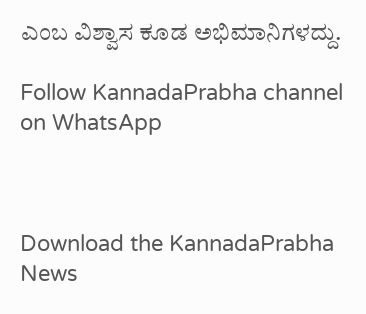ಎಂಬ ವಿಶ್ವಾಸ ಕೂಡ ಅಭಿಮಾನಿಗಳದ್ದು.

Follow KannadaPrabha channel on WhatsApp



Download the KannadaPrabha News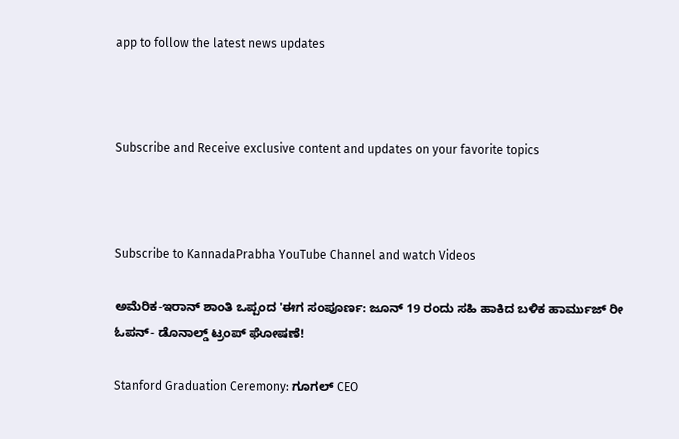app to follow the latest news updates



Subscribe and Receive exclusive content and updates on your favorite topics



Subscribe to KannadaPrabha YouTube Channel and watch Videos

ಅಮೆರಿಕ-ಇರಾನ್ ಶಾಂತಿ ಒಪ್ಪಂದ 'ಈಗ ಸಂಪೂರ್ಣ: ಜೂನ್ 19 ರಂದು ಸಹಿ ಹಾಕಿದ ಬಳಿಕ ಹಾರ್ಮುಜ್ ರೀ ಓಪನ್- ಡೊನಾಲ್ಡ್ ಟ್ರಂಪ್ ಘೋಷಣೆ!

Stanford Graduation Ceremony: ಗೂಗಲ್ CEO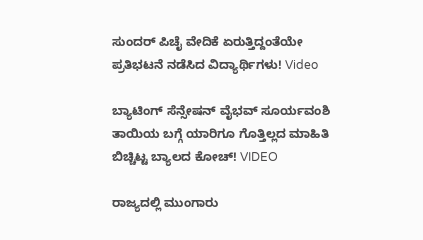ಸುಂದರ್ ಪಿಚೈ ವೇದಿಕೆ ಏರುತ್ತಿದ್ದಂತೆಯೇ ಪ್ರತಿಭಟನೆ ನಡೆಸಿದ ವಿದ್ಯಾರ್ಥಿಗಳು! Video

ಬ್ಯಾಟಿಂಗ್ ಸೆನ್ಸೇಷನ್ ವೈಭವ್ ಸೂರ್ಯವಂಶಿ ತಾಯಿಯ ಬಗ್ಗೆ ಯಾರಿಗೂ ಗೊತ್ತಿಲ್ಲದ ಮಾಹಿತಿ ಬಿಚ್ಚಿಟ್ಟ ಬ್ಯಾಲದ ಕೋಚ್! VIDEO

ರಾಜ್ಯದಲ್ಲಿ ಮುಂಗಾರು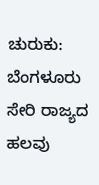ಚುರುಕು: ಬೆಂಗಳೂರು ಸೇರಿ ರಾಜ್ಯದ ಹಲವು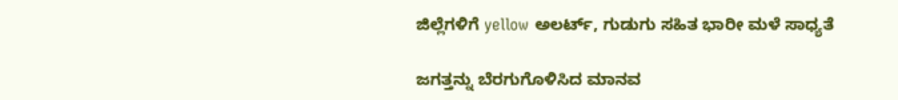ಜಿಲ್ಲೆಗಳಿಗೆ yellow ಅಲರ್ಟ್, ಗುಡುಗು ಸಹಿತ ಭಾರೀ ಮಳೆ ಸಾಧ್ಯತೆ

ಜಗತ್ತನ್ನು ಬೆರಗುಗೊಳಿಸಿದ ಮಾನವ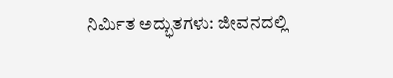ನಿರ್ಮಿತ ಅದ್ಭುತಗಳು: ಜೀವನದಲ್ಲಿ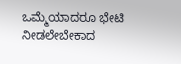ಒಮ್ಮೆಯಾದರೂ ಭೇಟಿ ನೀಡಲೇಬೇಕಾದ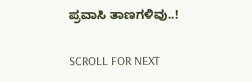ಪ್ರವಾಸಿ ತಾಣಗಳಿವು..!

SCROLL FOR NEXT